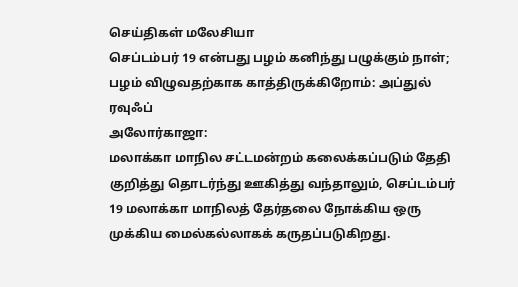செய்திகள் மலேசியா
செப்டம்பர் 19 என்பது பழம் கனிந்து பழுக்கும் நாள்; பழம் விழுவதற்காக காத்திருக்கிறோம்: அப்துல் ரவுஃப்
அலோர்காஜா:
மலாக்கா மாநில சட்டமன்றம் கலைக்கப்படும் தேதி குறித்து தொடர்ந்து ஊகித்து வந்தாலும், செப்டம்பர் 19 மலாக்கா மாநிலத் தேர்தலை நோக்கிய ஒரு முக்கிய மைல்கல்லாகக் கருதப்படுகிறது.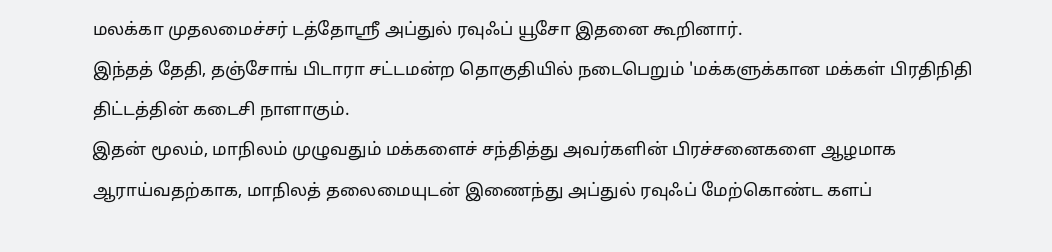மலக்கா முதலமைச்சர் டத்தோஶ்ரீ அப்துல் ரவுஃப் யூசோ இதனை கூறினார்.
இந்தத் தேதி, தஞ்சோங் பிடாரா சட்டமன்ற தொகுதியில் நடைபெறும் 'மக்களுக்கான மக்கள் பிரதிநிதி திட்டத்தின் கடைசி நாளாகும்.
இதன் மூலம், மாநிலம் முழுவதும் மக்களைச் சந்தித்து அவர்களின் பிரச்சனைகளை ஆழமாக ஆராய்வதற்காக, மாநிலத் தலைமையுடன் இணைந்து அப்துல் ரவுஃப் மேற்கொண்ட களப்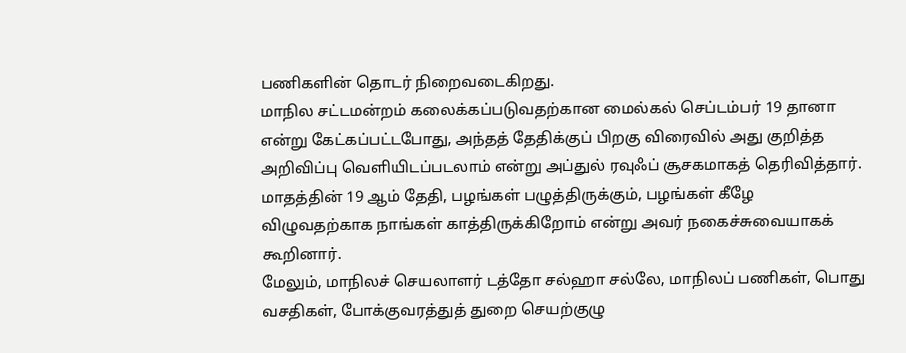பணிகளின் தொடர் நிறைவடைகிறது.
மாநில சட்டமன்றம் கலைக்கப்படுவதற்கான மைல்கல் செப்டம்பர் 19 தானா என்று கேட்கப்பட்டபோது, அந்தத் தேதிக்குப் பிறகு விரைவில் அது குறித்த அறிவிப்பு வெளியிடப்படலாம் என்று அப்துல் ரவுஃப் சூசகமாகத் தெரிவித்தார்.
மாதத்தின் 19 ஆம் தேதி, பழங்கள் பழுத்திருக்கும், பழங்கள் கீழே விழுவதற்காக நாங்கள் காத்திருக்கிறோம் என்று அவர் நகைச்சுவையாகக் கூறினார்.
மேலும், மாநிலச் செயலாளர் டத்தோ சல்ஹா சல்லே, மாநிலப் பணிகள், பொது வசதிகள், போக்குவரத்துத் துறை செயற்குழு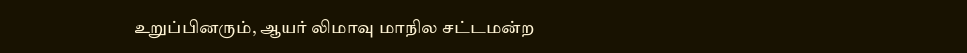உறுப்பினரும், ஆயர் லிமாவு மாநில சட்டமன்ற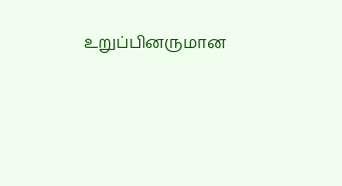உறுப்பினருமான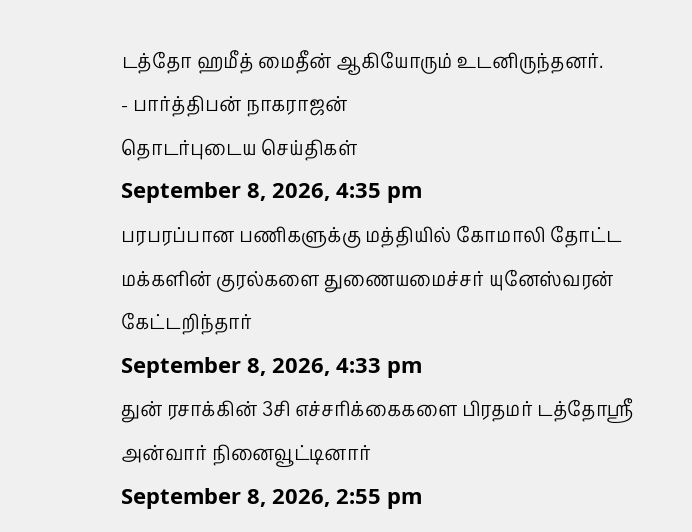டத்தோ ஹமீத் மைதீன் ஆகியோரும் உடனிருந்தனர்.
- பார்த்திபன் நாகராஜன்
தொடர்புடைய செய்திகள்
September 8, 2026, 4:35 pm
பரபரப்பான பணிகளுக்கு மத்தியில் கோமாலி தோட்ட மக்களின் குரல்களை துணையமைச்சர் யுனேஸ்வரன் கேட்டறிந்தார்
September 8, 2026, 4:33 pm
துன் ரசாக்கின் 3சி எச்சரிக்கைகளை பிரதமர் டத்தோஶ்ரீ அன்வார் நினைவூட்டினார்
September 8, 2026, 2:55 pm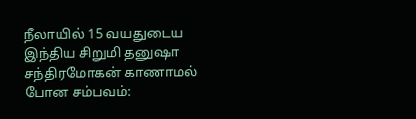நீலாயில் 15 வயதுடைய இந்திய சிறுமி தனுஷா சந்திரமோகன் காணாமல் போன சம்பவம்: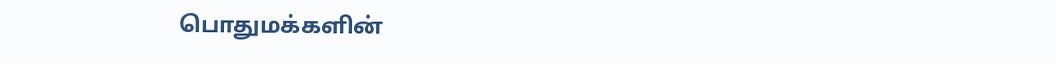பொதுமக்களின்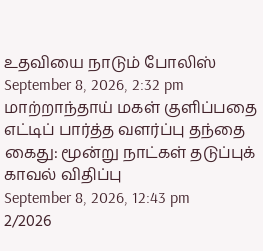உதவியை நாடும் போலிஸ்
September 8, 2026, 2:32 pm
மாற்றாந்தாய் மகள் குளிப்பதை எட்டிப் பார்த்த வளர்ப்பு தந்தை கைது: மூன்று நாட்கள் தடுப்புக் காவல் விதிப்பு
September 8, 2026, 12:43 pm
2/2026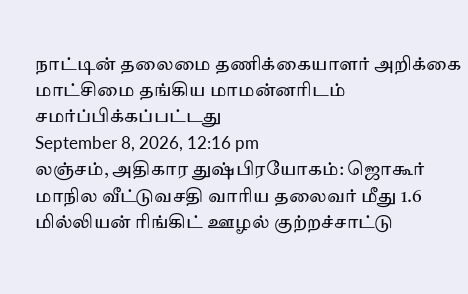நாட்டின் தலைமை தணிக்கையாளர் அறிக்கை மாட்சிமை தங்கிய மாமன்னரிடம் சமர்ப்பிக்கப்பட்டது
September 8, 2026, 12:16 pm
லஞ்சம், அதிகார துஷ்பிரயோகம்: ஜொகூர் மாநில வீட்டுவசதி வாரிய தலைவர் மீது 1.6 மில்லியன் ரிங்கிட் ஊழல் குற்றச்சாட்டு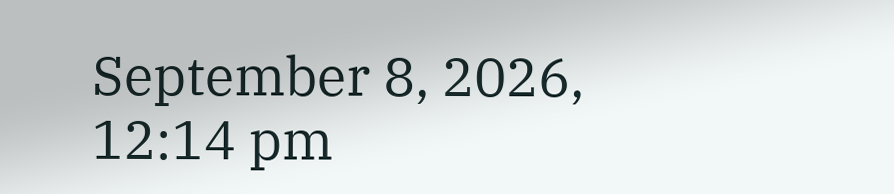September 8, 2026, 12:14 pm